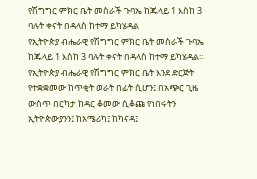የሽግግር ምክር ቤት መስራች ጉባኤ ከጁላይ 1 እስከ 3 ባሉት ቀናት በዳላስ ከተማ ይካሄዳል
የኢትዮጵያ ብሔራዊ የሽግግር ምክር ቤት መስራች ጉባኤ ከጁላይ 1 እስከ 3 ባሉት ቀናት በዳላስ ከተማ ይካሄዳል። የኢትዮጵያ ብሔራዊ የሽግግር ምክር ቤት እንደ ድርጅት የተቋቋመው ከጥቂት ወራት በፊት ሲሆን፤ በአጭር ጊዜ ውስጥ በርካታ ከዳር ቆመው ሲቆጩ የነበሩትን ኢትዮጵውያንን፤ ከአሜሪካ፤ ከካናዳ፤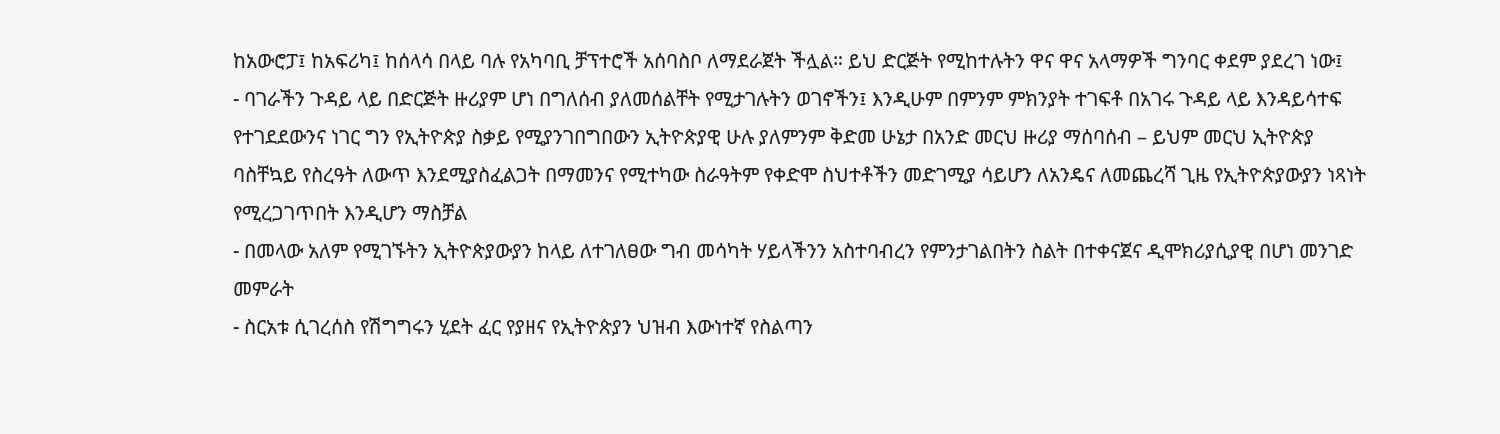ከአውሮፓ፤ ከአፍሪካ፤ ከሰላሳ በላይ ባሉ የአካባቢ ቻፕተሮች አሰባስቦ ለማደራጀት ችሏል። ይህ ድርጅት የሚከተሉትን ዋና ዋና አላማዎች ግንባር ቀደም ያደረገ ነው፤
- ባገራችን ጉዳይ ላይ በድርጅት ዙሪያም ሆነ በግለሰብ ያለመሰልቸት የሚታገሉትን ወገኖችን፤ እንዲሁም በምንም ምክንያት ተገፍቶ በአገሩ ጉዳይ ላይ እንዳይሳተፍ የተገደደውንና ነገር ግን የኢትዮጵያ ስቃይ የሚያንገበግበውን ኢትዮጵያዊ ሁሉ ያለምንም ቅድመ ሁኔታ በአንድ መርህ ዙሪያ ማሰባሰብ – ይህም መርህ ኢትዮጵያ ባስቸኳይ የስረዓት ለውጥ እንደሚያስፈልጋት በማመንና የሚተካው ስራዓትም የቀድሞ ስህተቶችን መድገሚያ ሳይሆን ለአንዴና ለመጨረሻ ጊዜ የኢትዮጵያውያን ነጻነት የሚረጋገጥበት እንዲሆን ማስቻል
- በመላው አለም የሚገኙትን ኢትዮጵያውያን ከላይ ለተገለፀው ግብ መሳካት ሃይላችንን አስተባብረን የምንታገልበትን ስልት በተቀናጀና ዲሞክሪያሲያዊ በሆነ መንገድ መምራት
- ስርአቱ ሲገረሰስ የሽግግሩን ሂደት ፈር የያዘና የኢትዮጵያን ህዝብ እውነተኛ የስልጣን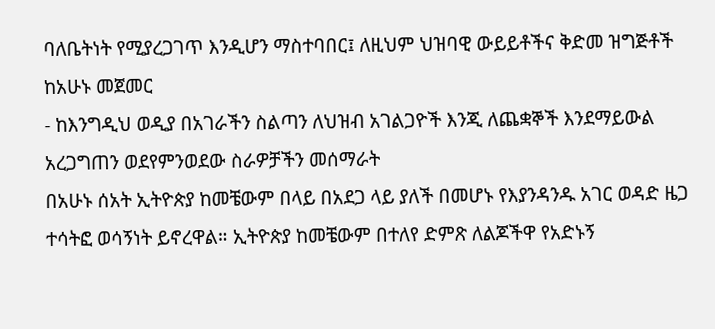ባለቤትነት የሚያረጋገጥ እንዲሆን ማስተባበር፤ ለዚህም ህዝባዊ ውይይቶችና ቅድመ ዝግጅቶች ከአሁኑ መጀመር
- ከእንግዲህ ወዲያ በአገራችን ስልጣን ለህዝብ አገልጋዮች እንጂ ለጨቋኞች እንደማይውል አረጋግጠን ወደየምንወደው ስራዎቻችን መሰማራት
በአሁኑ ሰአት ኢትዮጵያ ከመቼውም በላይ በአደጋ ላይ ያለች በመሆኑ የእያንዳንዱ አገር ወዳድ ዜጋ ተሳትፎ ወሳኝነት ይኖረዋል። ኢትዮጵያ ከመቼውም በተለየ ድምጽ ለልጆችዋ የአድኑኝ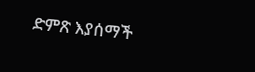ድምጽ እያሰማች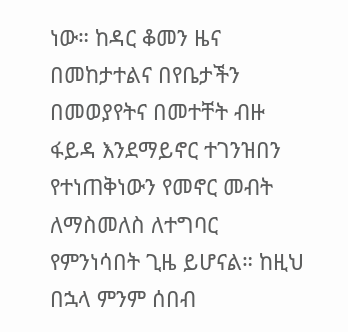ነው። ከዳር ቆመን ዜና በመከታተልና በየቤታችን በመወያየትና በመተቸት ብዙ ፋይዳ እንደማይኖር ተገንዝበን የተነጠቅነውን የመኖር መብት ለማስመለስ ለተግባር የምንነሳበት ጊዜ ይሆናል። ከዚህ በኋላ ምንም ሰበብ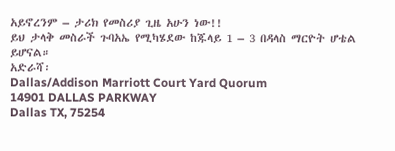አይኖረንም – ታሪክ የመስሪያ ጊዜ አሁን ነው!!
ይህ ታላቅ መስራች ጉባአኤ የሚካሄደው ከጁላይ 1 – 3 በዳላስ ማርዮት ሆቴል ይሆናል።
አድራሻ፡
Dallas/Addison Marriott Court Yard Quorum
14901 DALLAS PARKWAY
Dallas TX, 75254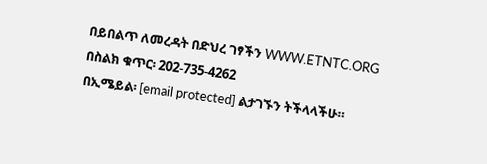በይበልጥ ለመረዳት በድህረ ገፃችን WWW.ETNTC.ORG
በስልክ ቁጥር፡ 202-735-4262
በኢሜይል፡ [email protected] ልታገኙን ትችላላችሁ።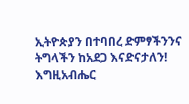ኢትዮጵያን በተባበረ ድምፃችንንና ትግላችን ከአደጋ እናድናታለን! እግዚአብሔር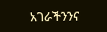አገራችንንና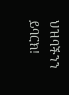ህዝባችንን ይባርክ!